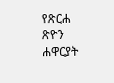የጽርሐ ጽዮን ሐዋርያት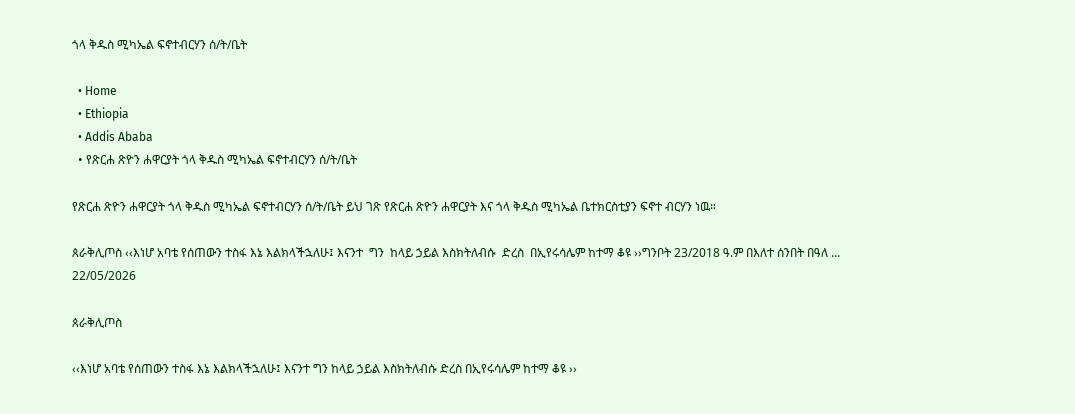ጎላ ቅዱስ ሚካኤል ፍኖተብርሃን ሰ/ት/ቤት

  • Home
  • Ethiopia
  • Addis Ababa
  • የጽርሐ ጽዮን ሐዋርያት ጎላ ቅዱስ ሚካኤል ፍኖተብርሃን ሰ/ት/ቤት

የጽርሐ ጽዮን ሐዋርያት ጎላ ቅዱስ ሚካኤል ፍኖተብርሃን ሰ/ት/ቤት ይህ ገጽ የጽርሐ ጽዮን ሐዋርያት እና ጎላ ቅዱስ ሚካኤል ቤተክርስቲያን ፍኖተ ብርሃን ነዉ።

ጰራቅሊጦስ ‹‹እነሆ አባቴ የሰጠውን ተስፋ እኔ እልክላችኋለሁ፤ እናንተ  ግን  ከላይ ኃይል እስክትለብሱ  ድረስ  በኢየሩሳሌም ከተማ ቆዩ ››ግንቦት 23/2018 ዓ.ም በእለተ ሰንበት በዓለ ...
22/05/2026

ጰራቅሊጦስ

‹‹እነሆ አባቴ የሰጠውን ተስፋ እኔ እልክላችኋለሁ፤ እናንተ ግን ከላይ ኃይል እስክትለብሱ ድረስ በኢየሩሳሌም ከተማ ቆዩ ››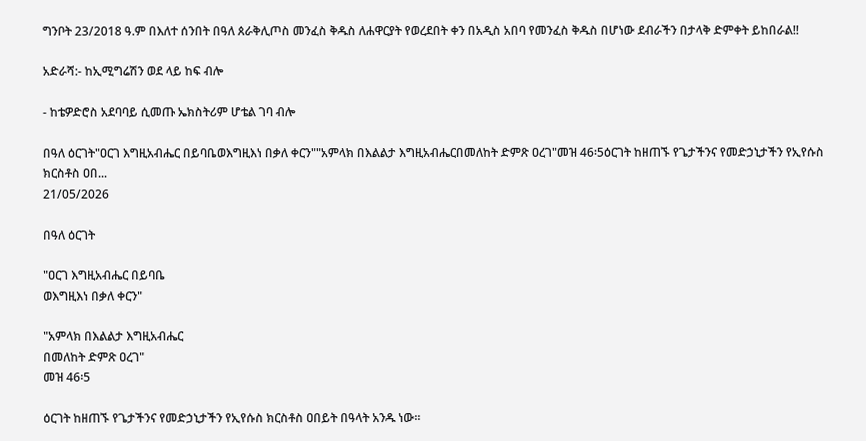ግንቦት 23/2018 ዓ.ም በእለተ ሰንበት በዓለ ጰራቅሊጦስ መንፈስ ቅዱስ ለሐዋርያት የወረደበት ቀን በአዲስ አበባ የመንፈስ ቅዱስ በሆነው ደብራችን በታላቅ ድምቀት ይከበራል!!

አድራሻ:- ከኢሚግሬሽን ወደ ላይ ከፍ ብሎ

- ከቴዎድሮስ አደባባይ ሲመጡ ኤክስትሪም ሆቴል ገባ ብሎ

በዓለ ዕርገት"ዐርገ እግዚአብሔር በይባቤወእግዚእነ በቃለ ቀርን""አምላክ በእልልታ እግዚአብሔርበመለከት ድምጽ ዐረገ"መዝ 46፡5ዕርገት ከዘጠኙ የጌታችንና የመድኃኒታችን የኢየሱስ ክርስቶስ ዐበ...
21/05/2026

በዓለ ዕርገት

"ዐርገ እግዚአብሔር በይባቤ
ወእግዚእነ በቃለ ቀርን"

"አምላክ በእልልታ እግዚአብሔር
በመለከት ድምጽ ዐረገ"
መዝ 46፡5

ዕርገት ከዘጠኙ የጌታችንና የመድኃኒታችን የኢየሱስ ክርስቶስ ዐበይት በዓላት አንዱ ነው፡፡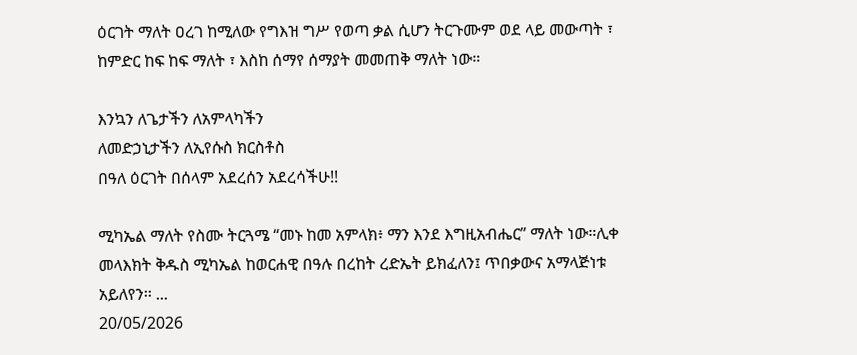ዕርገት ማለት ዐረገ ከሚለው የግእዝ ግሥ የወጣ ቃል ሲሆን ትርጉሙም ወደ ላይ መውጣት ፣ ከምድር ከፍ ከፍ ማለት ፣ እስከ ሰማየ ሰማያት መመጠቅ ማለት ነው።

እንኳን ለጌታችን ለአምላካችን
ለመድኃኒታችን ለኢየሱስ ክርስቶስ
በዓለ ዕርገት በሰላም አደረሰን አደረሳችሁ!!

ሚካኤል ማለት የስሙ ትርጓሜ “መኑ ከመ አምላክ፥ ማን እንደ እግዚአብሔር” ማለት ነው።ሊቀ መላእክት ቅዱስ ሚካኤል ከወርሐዊ በዓሉ በረከት ረድኤት ይክፈለን፤ ጥበቃውና አማላጅነቱ አይለየን፡፡ ...
20/05/2026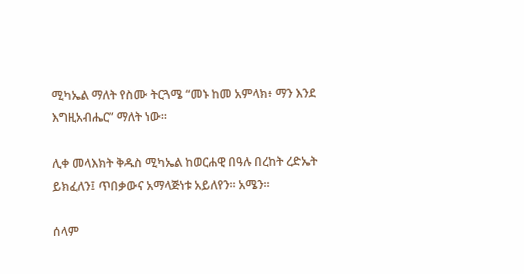ሚካኤል ማለት የስሙ ትርጓሜ “መኑ ከመ አምላክ፥ ማን እንደ እግዚአብሔር” ማለት ነው።

ሊቀ መላእክት ቅዱስ ሚካኤል ከወርሐዊ በዓሉ በረከት ረድኤት ይክፈለን፤ ጥበቃውና አማላጅነቱ አይለየን፡፡ አሜን፡፡

ሰላም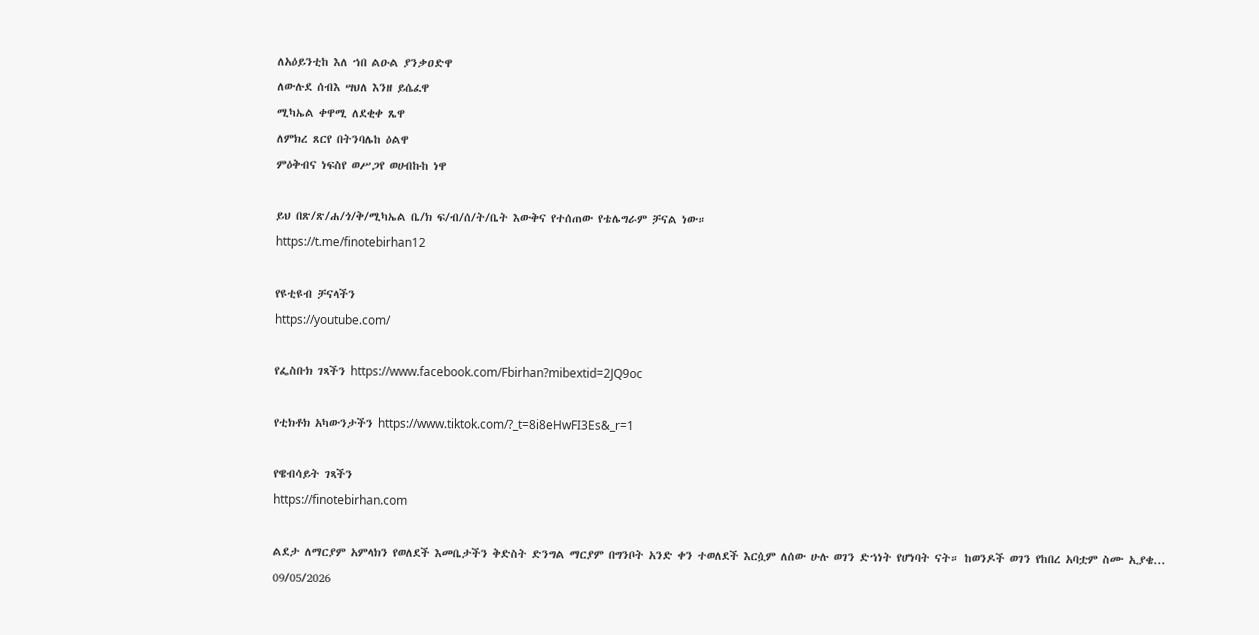ለአዕይንቲከ እለ ኀበ ልዑል ያንቃዐድዋ
ለውሉደ ሰብእ ሣህለ እንዘ ይሴፈዋ
ሚካኤል ቀዋሚ ለደቂቀ ጼዋ
ለምክረ ጸርየ በትንባሌከ ዕልዋ
ምዕቅብና ነፍስየ ወሥጋየ ወሀብኩከ ነዋ

ይህ በጽ/ጽ/ሐ/ጎ/ቅ/ሚካኤል ቤ/ክ ፍ/ብ/ሰ/ት/ቤት እውቅና የተሰጠው የቴሌግራም ቻናል ነው።
https://t.me/finotebirhan12

የዩቲዩብ ቻናላችን
https://youtube.com/

የፌስቡክ ገጻችን https://www.facebook.com/Fbirhan?mibextid=2JQ9oc

የቲክቶክ አካውንታችን https://www.tiktok.com/?_t=8i8eHwFI3Es&_r=1

የዌብሳይት ገጻችን
https://finotebirhan.com

ልደታ ለማርያም አምላክን የወለደች እመቤታችን ቅድስት ድንግል ማርያም በግንቦት አንድ ቀን ተወለደች እርሷም ለሰው ሁሉ ወገን ድኀነት የሆነባት ናት። ከወንዶች ወገን የከበረ አባቷም ስሙ ኢያቄ...
09/05/2026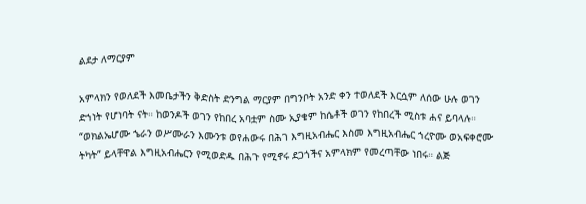ልደታ ለማርያም

አምላክን የወለደች እመቤታችን ቅድስት ድንግል ማርያም በግንቦት አንድ ቀን ተወለደች እርሷም ለሰው ሁሉ ወገን ድኀነት የሆነባት ናት። ከወንዶች ወገን የከበረ አባቷም ስሙ ኢያቄም ከሴቶች ወገን የከበረች ሚስቱ ሐና ይባላሉ። “ወክልኤሆሙ ኄራን ወሥሙራን እሙንቱ ወየሐውሩ በሕገ እግዚአብሔር እስመ እግዚአብሔር ኀረዮሙ ወአፍቀሮሙ ትካት” ይላቸዋል እግዚአብሔርን የሚወድዱ በሕጉ የሚኖሩ ደጋጎችና አምላክም የመረጣቸው ነበሩ። ልጅ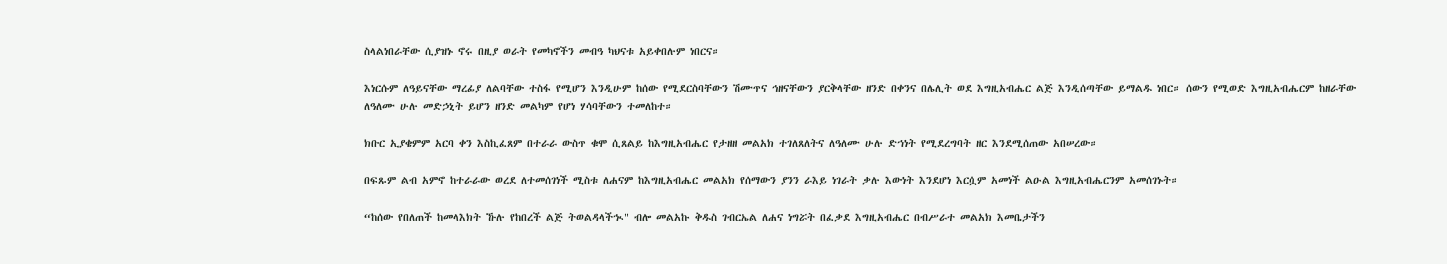ስላልነበራቸው ሲያዝኑ ኖሩ በዚያ ወራት የመካኖችን መብዓ ካህናቱ አይቀበሉም ነበርና።

እነርሱም ለዓይናቸው ማረፊያ ለልባቸው ተስፋ የሚሆን እንዲሁም ከሰው የሚደርስባቸውን ሽሙጥና ኅዘናቸውን ያርቅላቸው ዘንድ በቀንና በሌሊት ወደ እግዚአብሔር ልጅ እንዲሰጣቸው ይማልዱ ነበር። ሰውን የሚወድ እግዚአብሔርም ከዘራቸው ለዓለሙ ሁሉ መድኃኒት ይሆን ዘንድ መልካም የሆነ ሃሳባቸውን ተመለከተ።

ክቡር ኢያቄምም አርባ ቀን እስኪፈጸም በተራራ ውስጥ ቁሞ ሲጸልይ ከእግዚአብሔር የታዘዘ መልአክ ተገለጸለትና ለዓለሙ ሁሉ ድኀነት የሚደረግባት ዘር እንደሚሰጠው አበሠረው።

በፍጹም ልብ አምኖ ከተራራው ወረደ ለተመሰገነች ሚስቱ ለሐናም ከእግዚአብሔር መልአክ የሰማውን ያንን ራእይ ነገራት ቃሉ እውነት እንደሆነ እርሷም አመነች ልዑል እግዚአብሔርንም አመሰገኑት።

“ከሰው የበለጠች ከመላእክት ኹሉ የከበረች ልጅ ትወልዳላችኊ" ብሎ መልአኩ ቅዱስ ገብርኤል ለሐና ነግሯት በፈቃደ እግዚአብሔር በብሥራተ መልአክ እመቤታችን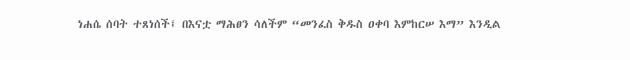ነሐሴ ሰባት ተጸነሰች፤ በእናቷ ማሕፀን ሳለችም “መንፈስ ቅዱስ ዐቀባ እምከርሠ እማ” እንዲል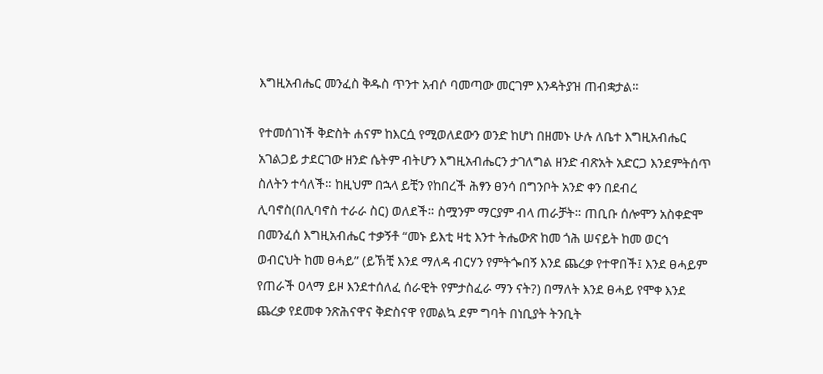እግዚአብሔር መንፈስ ቅዱስ ጥንተ አብሶ ባመጣው መርገም እንዳትያዝ ጠብቋታል፡፡

የተመሰገነች ቅድስት ሐናም ከእርሷ የሚወለደውን ወንድ ከሆነ በዘመኑ ሁሉ ለቤተ እግዚአብሔር አገልጋይ ታደርገው ዘንድ ሴትም ብትሆን እግዚአብሔርን ታገለግል ዘንድ ብጽአት አድርጋ እንደምትሰጥ ስለትን ተሳለች። ከዚህም በኋላ ይቺን የከበረች ሕፃን ፀንሳ በግንቦት አንድ ቀን በደብረ ሊባኖስ(በሊባኖስ ተራራ ስር) ወለደች። ስሟንም ማርያም ብላ ጠራቻት። ጠቢቡ ሰሎሞን አስቀድሞ በመንፈሰ እግዚአብሔር ተቃኝቶ “መኑ ይእቲ ዛቲ እንተ ትሔውጽ ከመ ጎሕ ሠናይት ከመ ወርኅ ወብርህት ከመ ፀሓይ” (ይኽቺ እንደ ማለዳ ብርሃን የምትጐበኝ እንደ ጨረቃ የተዋበች፤ እንደ ፀሓይም የጠራች ዐላማ ይዞ እንደተሰለፈ ሰራዊት የምታስፈራ ማን ናት?) በማለት እንደ ፀሓይ የሞቀ እንደ ጨረቃ የደመቀ ንጽሕናዋና ቅድስናዋ የመልኳ ደም ግባት በነቢያት ትንቢት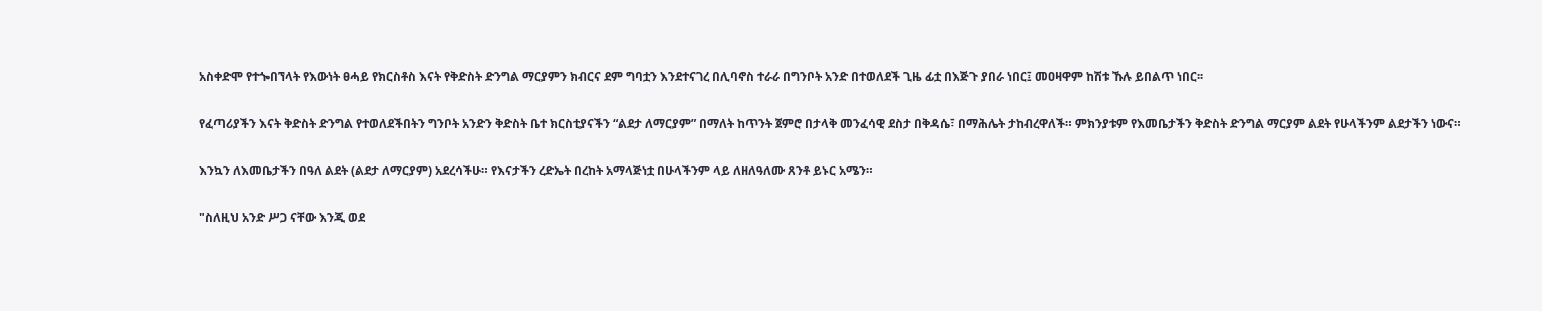አስቀድሞ የተጐበኘላት የእውነት ፀሓይ የክርስቶስ እናት የቅድስት ድንግል ማርያምን ክብርና ደም ግባቷን እንደተናገረ በሊባኖስ ተራራ በግንቦት አንድ በተወለደች ጊዜ ፊቷ በእጅጉ ያበራ ነበር፤ መዐዛዋም ከሽቱ ኹሉ ይበልጥ ነበር፡፡

የፈጣሪያችን እናት ቅድስት ድንግል የተወለደችበትን ግንቦት አንድን ቅድስት ቤተ ክርስቲያናችን “ልደታ ለማርያም” በማለት ከጥንት ጀምሮ በታላቅ መንፈሳዊ ደስታ በቅዳሴ፣ በማሕሌት ታከብረዋለች። ምክንያቱም የእመቤታችን ቅድስት ድንግል ማርያም ልደት የሁላችንም ልደታችን ነውና።

እንኳን ለእመቤታችን በዓለ ልደት (ልደታ ለማርያም) አደረሳችሁ። የእናታችን ረድኤት በረከት አማላጅነቷ በሁላችንም ላይ ለዘለዓለሙ ጸንቶ ይኑር አሜን።

"ስለዚህ አንድ ሥጋ ናቸው እንጂ ወደ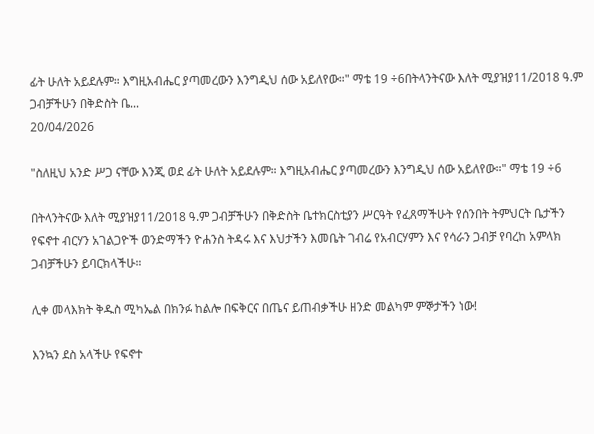ፊት ሁለት አይደሉም። እግዚአብሔር ያጣመረውን እንግዲህ ሰው አይለየው።" ማቴ 19 ÷6በትላንትናው እለት ሚያዝያ11/2018 ዓ.ም ጋብቻችሁን በቅድስት ቤ...
20/04/2026

"ስለዚህ አንድ ሥጋ ናቸው እንጂ ወደ ፊት ሁለት አይደሉም። እግዚአብሔር ያጣመረውን እንግዲህ ሰው አይለየው።" ማቴ 19 ÷6

በትላንትናው እለት ሚያዝያ11/2018 ዓ.ም ጋብቻችሁን በቅድስት ቤተክርስቲያን ሥርዓት የፈጸማችሁት የሰንበት ትምህርት ቤታችን የፍኖተ ብርሃን አገልጋዮች ወንድማችን ዮሐንስ ትዳሩ እና እህታችን እመቤት ገብሬ የአብርሃምን እና የሳራን ጋብቻ የባረከ አምላክ ጋብቻችሁን ይባርክላችሁ።

ሊቀ መላእክት ቅዱስ ሚካኤል በክንፉ ከልሎ በፍቅርና በጤና ይጠብቃችሁ ዘንድ መልካም ምኞታችን ነው!

እንኳን ደስ አላችሁ የፍኖተ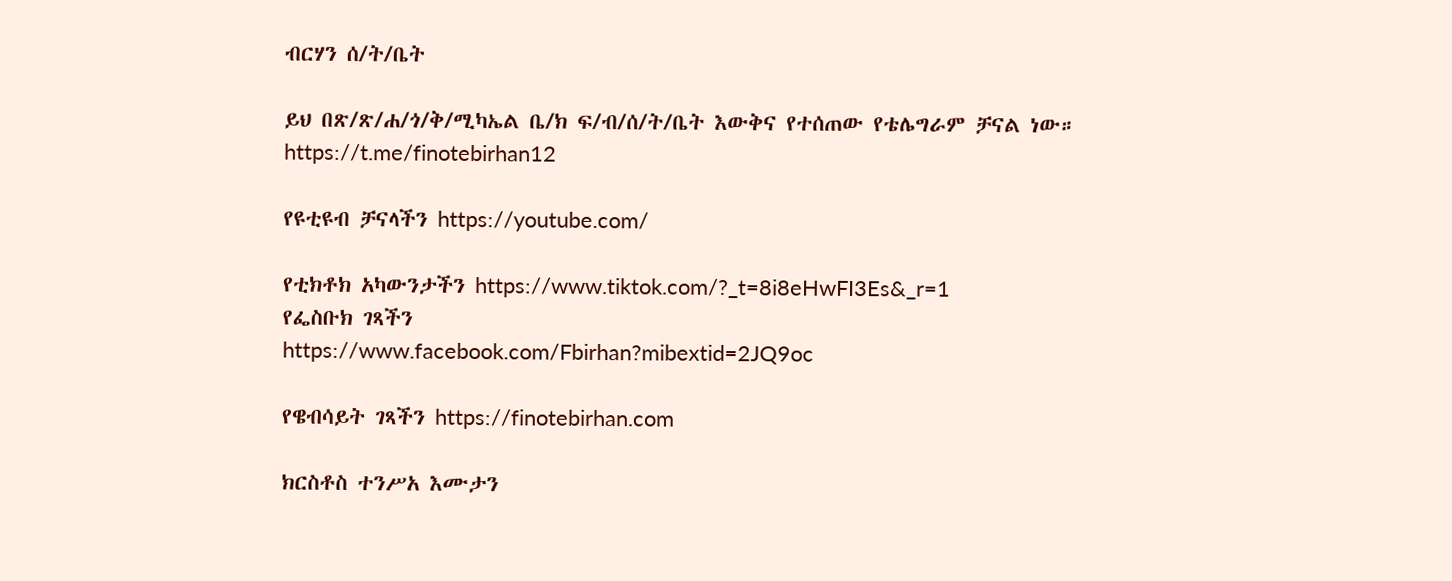ብርሃን ሰ/ት/ቤት

ይህ በጽ/ጽ/ሐ/ጎ/ቅ/ሚካኤል ቤ/ክ ፍ/ብ/ሰ/ት/ቤት እውቅና የተሰጠው የቴሌግራም ቻናል ነው።
https://t.me/finotebirhan12

የዩቲዩብ ቻናላችን https://youtube.com/

የቲክቶክ አካውንታችን https://www.tiktok.com/?_t=8i8eHwFI3Es&_r=1
የፌስቡክ ገጻችን
https://www.facebook.com/Fbirhan?mibextid=2JQ9oc

የዌብሳይት ገጻችን https://finotebirhan.com

ክርስቶስ ተንሥአ እሙታን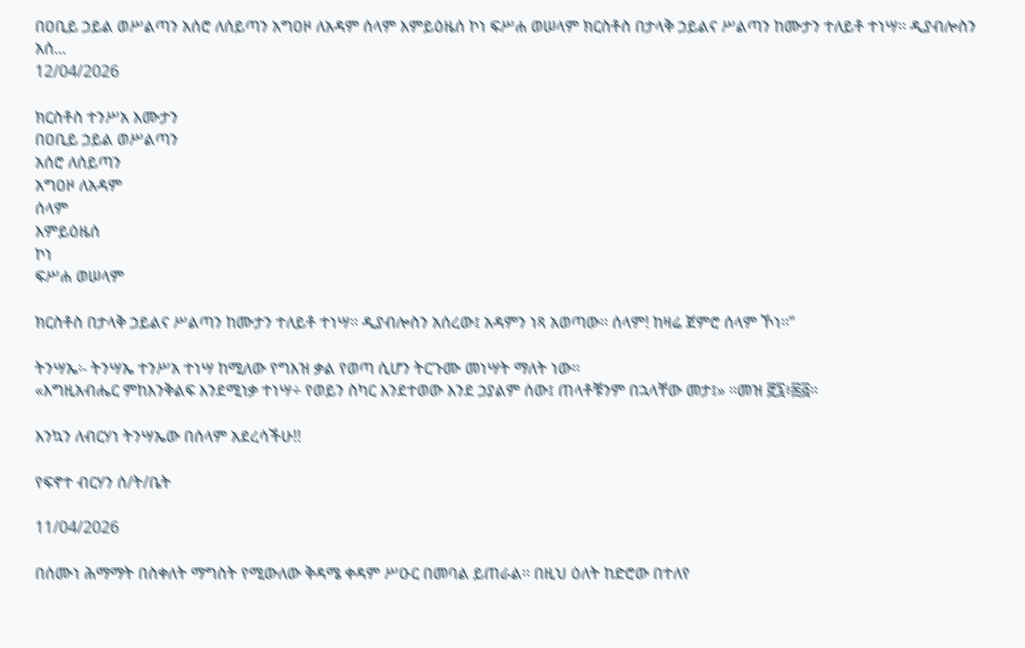በዐቢይ ኃይል ወሥልጣን አሰሮ ለሰይጣን አግዐዞ ለአዳም ሰላም እምይዕዜሰ ኮነ ፍሥሐ ወሠላም ክርስቶስ በታላቅ ኃይልና ሥልጣን ከሙታን ተለይቶ ተነሣ፡፡ ዲያብሎስን አሰ...
12/04/2026

ክርስቶስ ተንሥአ እሙታን
በዐቢይ ኃይል ወሥልጣን
አሰሮ ለሰይጣን
አግዐዞ ለአዳም
ሰላም
እምይዕዜሰ
ኮነ
ፍሥሐ ወሠላም

ክርስቶስ በታላቅ ኃይልና ሥልጣን ከሙታን ተለይቶ ተነሣ፡፡ ዲያብሎስን አሰረው፤ አዳምን ነጻ አወጣው፡፡ ሰላም! ከዛሬ ጀምሮ ሰላም ኾነ፡፡”

ትንሣኤ፡- ትንሣኤ ተንሥአ ተነሣ ከሚለው የግእዝ ቃል የወጣ ሲሆን ትርጉሙ መነሣት ማለት ነው፡፡
«እግዚአብሔር ምከእንቅልፍ እንደሚነቃ ተነሣ÷ የወይን ስካር እንደተወው እንደ ኃያልም ሰው፤ ጠላቶቹንም በኋላቸው መታ፤» ።መዝ ፸፯፥፷፭።

እንኳን ለብርሃነ ትንሣኤው በሰላም አደረሳችሁ!!

የፍኖተ ብርሃን ሰ/ት/ቤት

11/04/2026

በሰሙነ ሕማማት በስቀለት ማግስት የሚውለው ቅዳሜ ቀዳም ሥዑር በመባል ይጠራል፡፡ በዚህ ዕለት ከድሮው በተለየ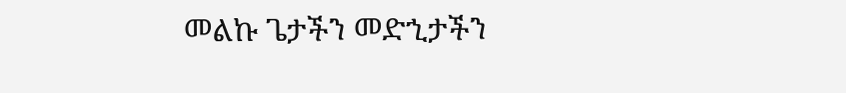መልኩ ጌታችን መድኂታችን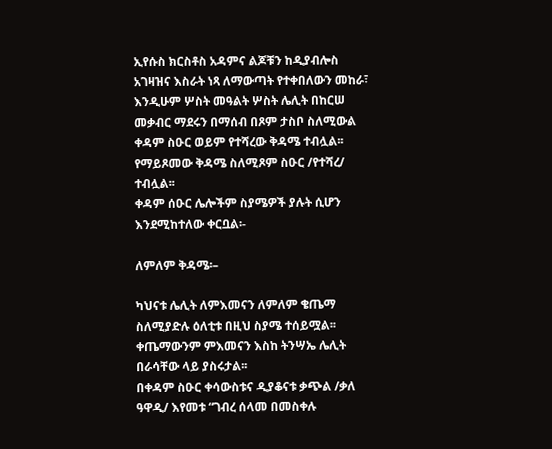ኢየሱስ ክርስቶስ አዳምና ልጆቹን ከዲያብሎስ አገዛዝና እስራት ነጻ ለማውጣት የተቀበለውን መከራ፣ እንዲሁም ሦስት መዓልት ሦስት ሌሊት በከርሠ መቃብር ማደሩን በማሰብ በጾም ታስቦ ስለሚውል ቀዳም ስዑር ወይም የተሻረው ቅዳሜ ተብሏል፡፡ የማይጾመው ቅዳሜ ስለሚጾም ስዑር /የተሻረ/ ተብሏል፡፡
ቀዳም ሰዑር ሌሎችም ስያሜዎች ያሉት ሲሆን እንደሚከተለው ቀርቧል፡-

ለምለም ቅዳሜ፡–

ካህናቱ ሌሊት ለምእመናን ለምለም ቄጤማ ስለሚያድሉ ዕለቲቱ በዚህ ስያሜ ተሰይሟል፡፡ ቀጤማውንም ምእመናን እስከ ትንሣኤ ሌሊት በራሳቸው ላይ ያስሩታል፡፡
በቀዳም ስዑር ቀሳውስቱና ዲያቆናቱ ቃጭል /ቃለ ዓዋዲ/ እየመቱ “ገብረ ሰላመ በመስቀሉ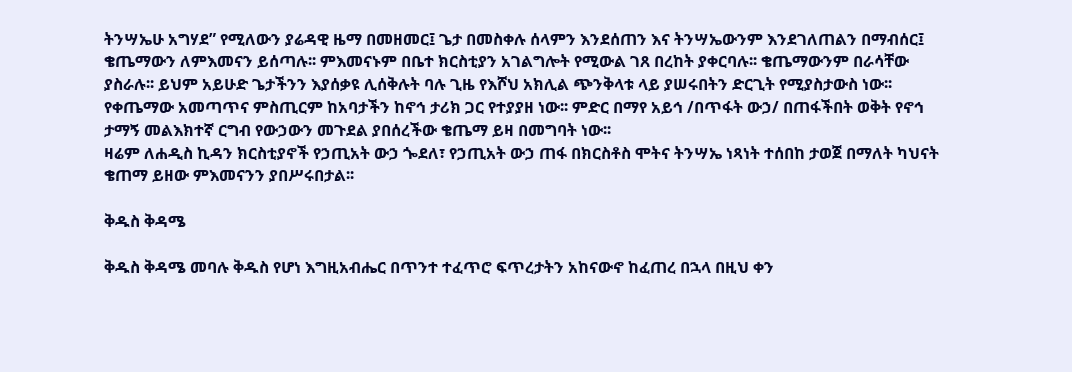ትንሣኤሁ አግሃደ” የሚለውን ያሬዳዊ ዜማ በመዘመር፤ ጌታ በመስቀሉ ሰላምን እንደሰጠን እና ትንሣኤውንም እንደገለጠልን በማብሰር፤ ቄጤማውን ለምእመናን ይሰጣሉ፡፡ ምእመናኑም በቤተ ክርስቲያን አገልግሎት የሚውል ገጸ በረከት ያቀርባሉ፡፡ ቄጤማውንም በራሳቸው ያስራሉ፡፡ ይህም አይሁድ ጌታችንን እያሰቃዩ ሊሰቅሉት ባሉ ጊዜ የእሾህ አክሊል ጭንቅላቱ ላይ ያሠሩበትን ድርጊት የሚያስታውስ ነው፡፡
የቀጤማው አመጣጥና ምስጢርም ከአባታችን ከኖኅ ታሪክ ጋር የተያያዘ ነው፡፡ ምድር በማየ አይኅ /በጥፋት ውኃ/ በጠፋችበት ወቅት የኖኅ ታማኝ መልእክተኛ ርግብ የውኃውን መጉደል ያበሰረችው ቄጤማ ይዛ በመግባት ነው፡፡
ዛሬም ለሐዲስ ኪዳን ክርስቲያኖች የኃጢአት ውኃ ጐደለ፣ የኃጢአት ውኃ ጠፋ በክርስቶስ ሞትና ትንሣኤ ነጻነት ተሰበከ ታወጀ በማለት ካህናት ቄጠማ ይዘው ምእመናንን ያበሥሩበታል፡፡

ቅዱስ ቅዳሜ

ቅዱስ ቅዳሜ መባሉ ቅዱስ የሆነ እግዚአብሔር በጥንተ ተፈጥሮ ፍጥረታትን አከናውኖ ከፈጠረ በኋላ በዚህ ቀን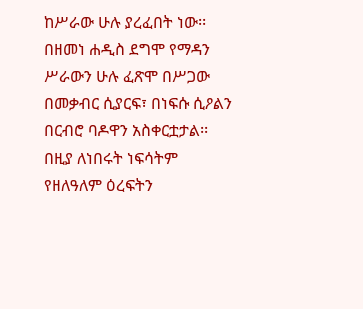ከሥራው ሁሉ ያረፈበት ነው፡፡ በዘመነ ሐዲስ ደግሞ የማዳን ሥራውን ሁሉ ፈጽሞ በሥጋው በመቃብር ሲያርፍ፣ በነፍሱ ሲዖልን በርብሮ ባዶዋን አስቀርቷታል፡፡ በዚያ ለነበሩት ነፍሳትም የዘለዓለም ዕረፍትን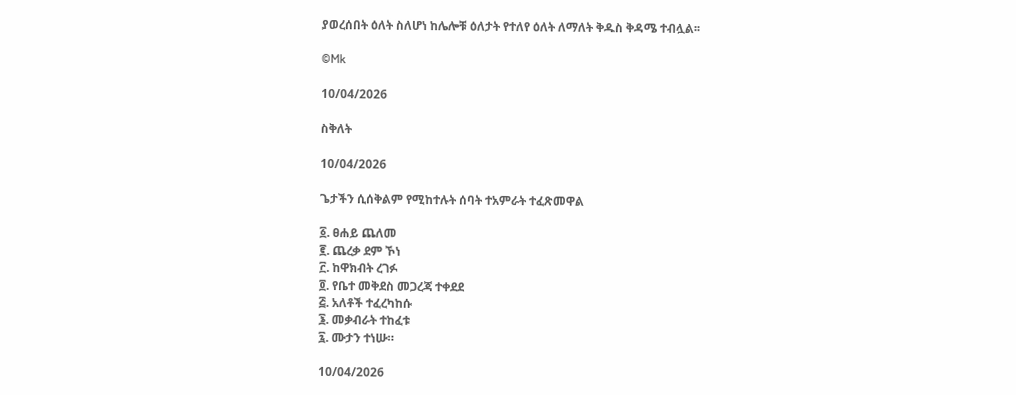ያወረሰበት ዕለት ስለሆነ ከሌሎቹ ዕለታት የተለየ ዕለት ለማለት ቅዱስ ቅዳሜ ተብሏል፡፡

©Mk

10/04/2026

ስቅለት

10/04/2026

ጌታችን ሲሰቅልም የሚከተሉት ሰባት ተአምራት ተፈጽመዋል

፩. ፀሐይ ጨለመ
፪. ጨረቃ ደም ኾነ
፫. ከዋክብት ረገፉ
፬. የቤተ መቅደስ መጋረጃ ተቀደደ
፭. አለቶች ተፈረካከሱ
፮. መቃብራት ተከፈቱ
፯. ሙታን ተነሡ።

10/04/2026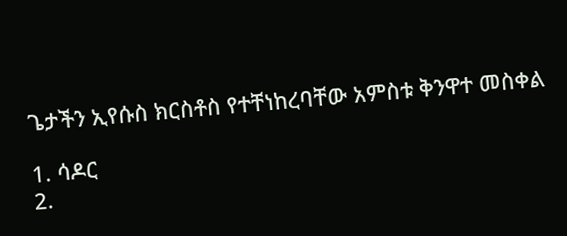ጌታችን ኢየሱስ ክርስቶስ የተቸነከረባቸው አምስቱ ቅንዋተ መስቀል

1. ሳዶር
2.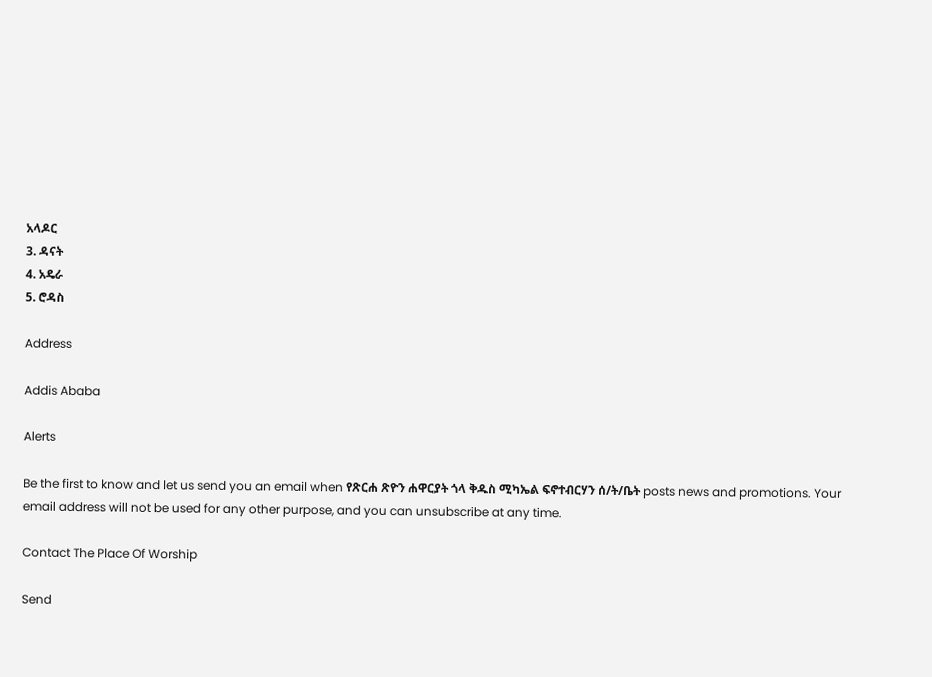አላዶር
3. ዳናት
4. አዴራ
5. ሮዳስ

Address

Addis Ababa

Alerts

Be the first to know and let us send you an email when የጽርሐ ጽዮን ሐዋርያት ጎላ ቅዱስ ሚካኤል ፍኖተብርሃን ሰ/ት/ቤት posts news and promotions. Your email address will not be used for any other purpose, and you can unsubscribe at any time.

Contact The Place Of Worship

Send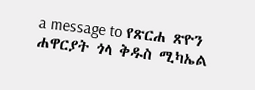a message to የጽርሐ ጽዮን ሐዋርያት ጎላ ቅዱስ ሚካኤል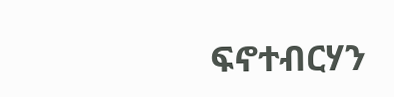ፍኖተብርሃን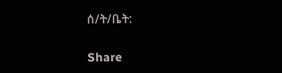ሰ/ት/ቤት:

Share